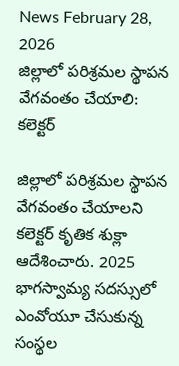News February 28, 2026
జిల్లాలో పరిశ్రమల స్థాపన వేగవంతం చేయాలి: కలెక్టర్

జిల్లాలో పరిశ్రమల స్థాపన వేగవంతం చేయాలని కలెక్టర్ కృతిక శుక్లా ఆదేశించారు. 2025 భాగస్వామ్య సదస్సులో ఎంవోయూ చేసుకున్న సంస్థల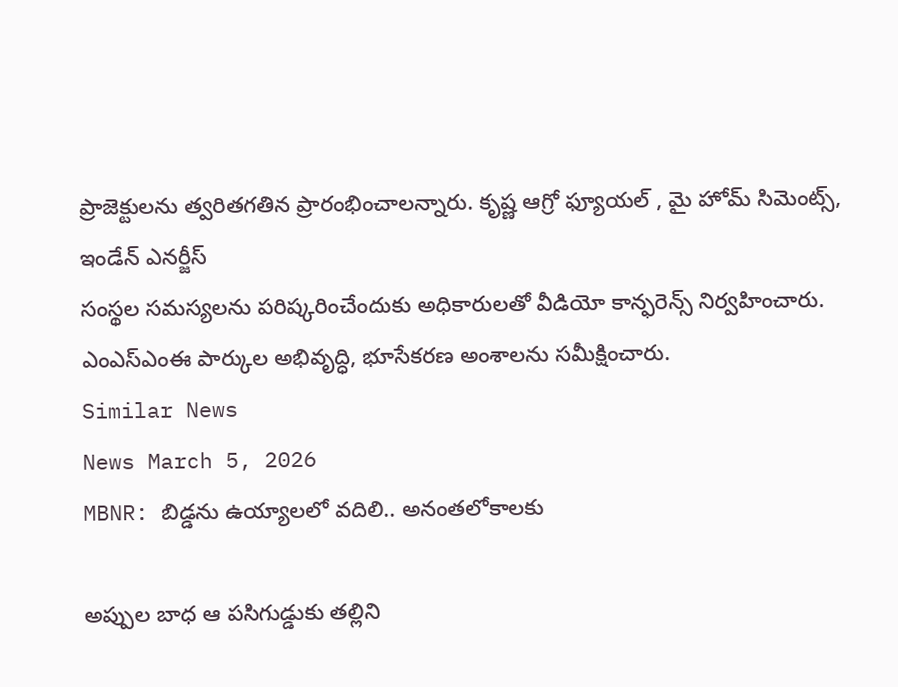ప్రాజెక్టులను త్వరితగతిన ప్రారంభించాలన్నారు. కృష్ణ ఆగ్రో ఫ్యూయల్ , మై హోమ్ సిమెంట్స్, ఇండేన్ ఎనర్జీస్
సంస్థల సమస్యలను పరిష్కరించేందుకు అధికారులతో వీడియో కాన్ఫరెన్స్ నిర్వహించారు. ఎంఎస్ఎంఈ పార్కుల అభివృద్ధి, భూసేకరణ అంశాలను సమీక్షించారు.
Similar News
News March 5, 2026
MBNR: బిడ్డను ఉయ్యాలలో వదిలి.. అనంతలోకాలకు

అప్పుల బాధ ఆ పసిగుడ్డుకు తల్లిని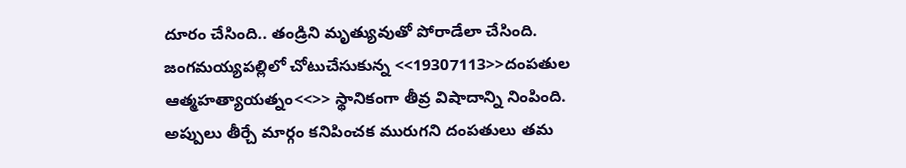దూరం చేసింది.. తండ్రిని మృత్యువుతో పోరాడేలా చేసింది. జంగమయ్యపల్లిలో చోటుచేసుకున్న <<19307113>>దంపతుల ఆత్మహత్యాయత్నం<<>> స్థానికంగా తీవ్ర విషాదాన్ని నింపింది. అప్పులు తీర్చే మార్గం కనిపించక మురుగని దంపతులు తమ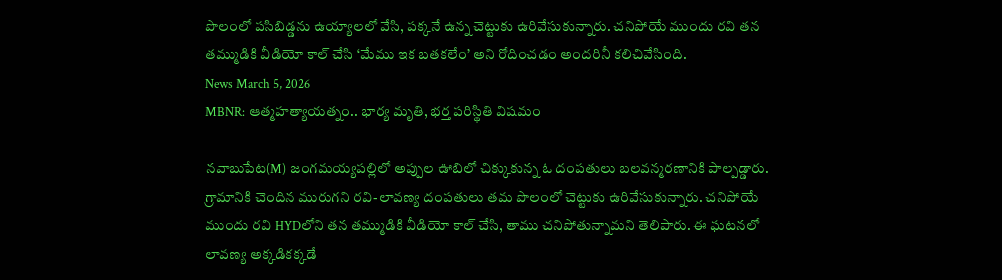పొలంలో పసిబిడ్డను ఉయ్యాలలో వేసి, పక్కనే ఉన్న చెట్టుకు ఉరివేసుకున్నారు. చనిపోయే ముందు రవి తన తమ్ముడికి వీడియో కాల్ చేసి ‘మేము ఇక బతకలేం’ అని రోదించడం అందరినీ కలిచివేసింది.
News March 5, 2026
MBNR: ఆత్మహత్యాయత్నం.. భార్య మృతి, భర్త పరిస్థితి విషమం

నవాబుపేట(M) జంగమయ్యపల్లిలో అప్పుల ఊబిలో చిక్కుకున్న ఓ దంపతులు బలవన్మరణానికి పాల్పడ్డారు. గ్రామానికి చెందిన మురుగని రవి-లావణ్య దంపతులు తమ పొలంలో చెట్టుకు ఉరివేసుకున్నారు. చనిపోయే ముందు రవి HYDలోని తన తమ్ముడికి వీడియో కాల్ చేసి, తాము చనిపోతున్నామని తెలిపారు. ఈ ఘటనలో లావణ్య అక్కడికక్కడే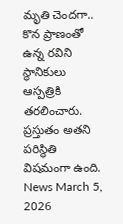మృతి చెందగా.. కొన ప్రాణంతో ఉన్న రవిని స్థానికులు ఆస్పత్రికి తరలించారు. ప్రస్తుతం అతని పరిస్థితి విషమంగా ఉంది.
News March 5, 2026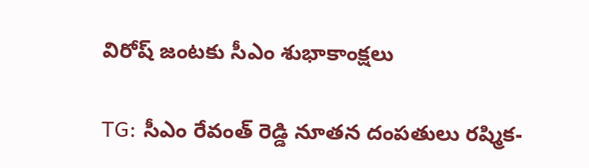విరోష్ జంటకు సీఎం శుభాకాంక్షలు

TG: సీఎం రేవంత్ రెడ్డి నూతన దంపతులు రష్మిక-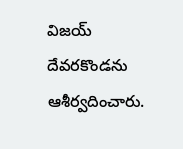విజయ్ దేవరకొండను ఆశీర్వదించారు.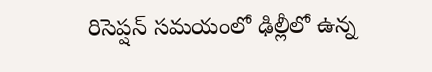రిసెప్షన్ సమయంలో ఢిల్లీలో ఉన్న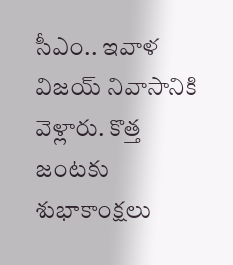సీఎం.. ఇవాళ విజయ్ నివాసానికి వెళ్లారు. కొత్త జంటకు శుభాకాంక్షలు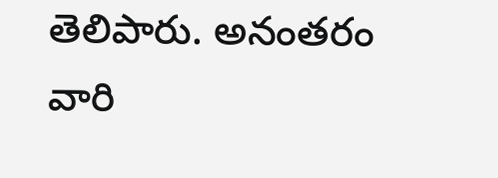తెలిపారు. అనంతరం వారి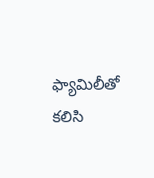ఫ్యామిలీతో కలిసి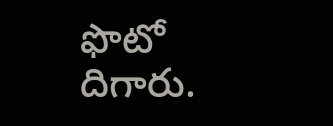ఫొటో దిగారు.